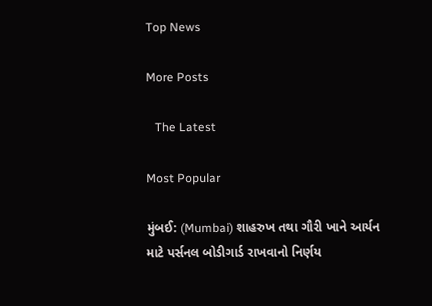Top News

More Posts

   The Latest

Most Popular

મુંબઈ: (Mumbai) શાહરુખ તથા ગૌરી ખાને આર્યન માટે પર્સનલ બોડીગાર્ડ રાખવાનો નિર્ણય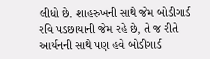લીધો છે. શાહરુખની સાથે જેમ બોડીગાર્ડ રવિ પડછાયાની જેમ રહે છે, તે જ રીતે આર્યનની સાથે પણ હવે બોડીગાર્ડ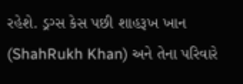રહેશે. ડ્રગ્સ કેસ પછી શાહરૂખ ખાન (ShahRukh Khan) અને તેના પરિવારે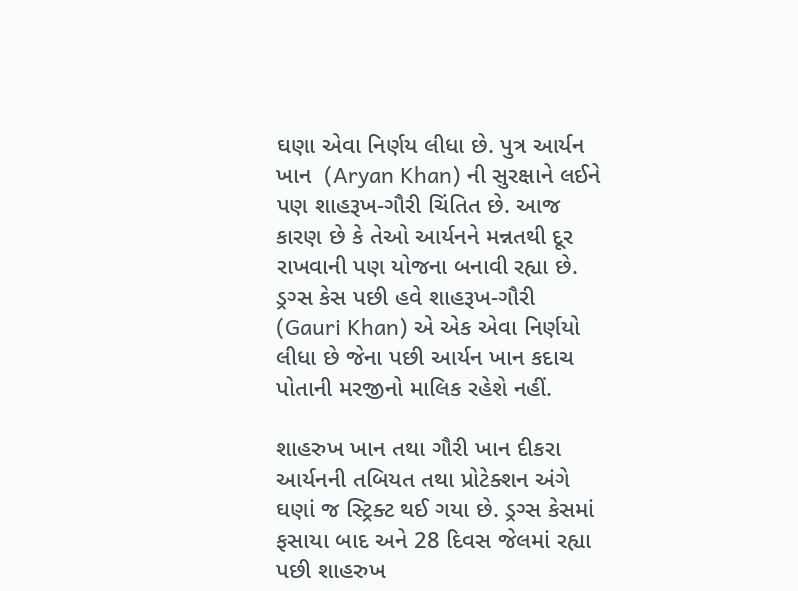ઘણા એવા નિર્ણય લીધા છે. પુત્ર આર્યન ખાન  (Aryan Khan) ની સુરક્ષાને લઈને પણ શાહરૂખ-ગૌરી ચિંતિત છે. આજ કારણ છે કે તેઓ આર્યનને મન્નતથી દૂર રાખવાની પણ યોજના બનાવી રહ્યા છે. ડ્રગ્સ કેસ પછી હવે શાહરૂખ-ગૌરી (Gauri Khan) એ એક એવા નિર્ણયો લીધા છે જેના પછી આર્યન ખાન કદાચ પોતાની મરજીનો માલિક રહેશે નહીં.

શાહરુખ ખાન તથા ગૌરી ખાન દીકરા આર્યનની તબિયત તથા પ્રોટેક્શન અંગે ઘણાં જ સ્ટ્રિક્ટ થઈ ગયા છે. ડ્રગ્સ કેસમાં ફસાયા બાદ અને 28 દિવસ જેલમાં રહ્યા પછી શાહરુખ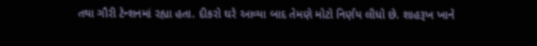તથા ગૌરી ટેન્શનમાં રહ્યા હતા. દીકરો ઘરે આવ્યા બાદ તેમણે મોટો નિર્ણય લીધો છે. શાહરૂખ ખાને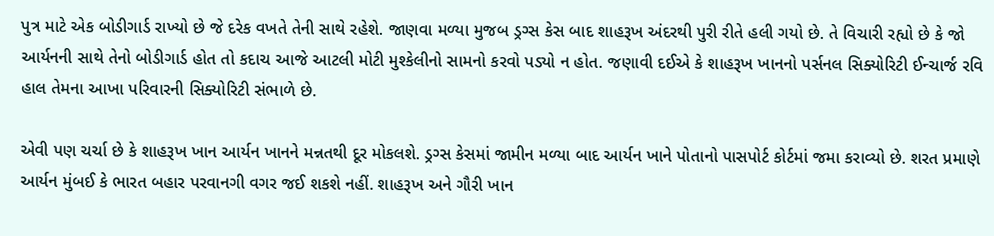પુત્ર માટે એક બોડીગાર્ડ રાખ્યો છે જે દરેક વખતે તેની સાથે રહેશે. જાણવા મળ્યા મુજબ ડ્રગ્સ કેસ બાદ શાહરૂખ અંદરથી પુરી રીતે હલી ગયો છે. તે વિચારી રહ્યો છે કે જો આર્યનની સાથે તેનો બોડીગાર્ડ હોત તો કદાચ આજે આટલી મોટી મુશ્કેલીનો સામનો કરવો પડ્યો ન હોત. જણાવી દઈએ કે શાહરૂખ ખાનનો પર્સનલ સિક્યોરિટી ઈન્ચાર્જ રવિ હાલ તેમના આખા પરિવારની સિક્યોરિટી સંભાળે છે.

એવી પણ ચર્ચા છે કે શાહરૂખ ખાન આર્યન ખાનને મન્નતથી દૂર મોકલશે. ડ્રગ્સ કેસમાં જામીન મળ્યા બાદ આર્યન ખાને પોતાનો પાસપોર્ટ કોર્ટમાં જમા કરાવ્યો છે. શરત પ્રમાણે આર્યન મુંબઈ કે ભારત બહાર પરવાનગી વગર જઈ શકશે નહીં. શાહરૂખ અને ગૌરી ખાન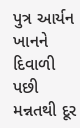પુત્ર આર્યન ખાનને દિવાળી પછી મન્નતથી દૂર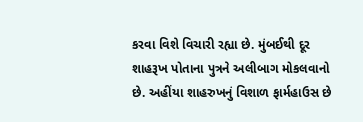કરવા વિશે વિચારી રહ્યા છે. મુંબઈથી દૂર શાહરૂખ પોતાના પુત્રને અલીબાગ મોકલવાનો છે. અહીંયા શાહરુખનું વિશાળ ફાર્મહાઉસ છે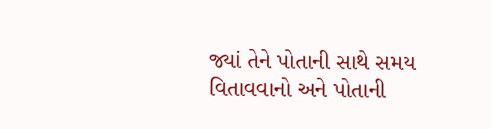જ્યાં તેને પોતાની સાથે સમય વિતાવવાનો અને પોતાની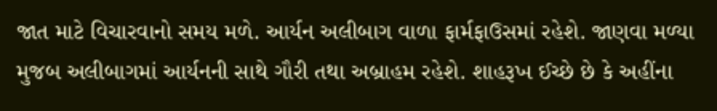જાત માટે વિચારવાનો સમય મળે. આર્યન અલીબાગ વાળા ફાર્મફાઉસમાં રહેશે. જાણવા મળ્યા મુજબ અલીબાગમાં આર્યનની સાથે ગૌરી તથા અબ્રાહમ રહેશે. શાહરૂખ ઈચ્છે છે કે અહીંના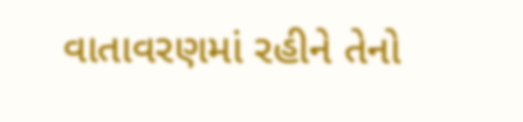વાતાવરણમાં રહીને તેનો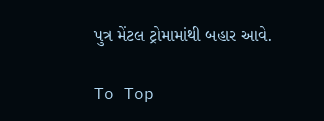પુત્ર મેંટલ ટ્રોમામાંથી બહાર આવે.

To Top